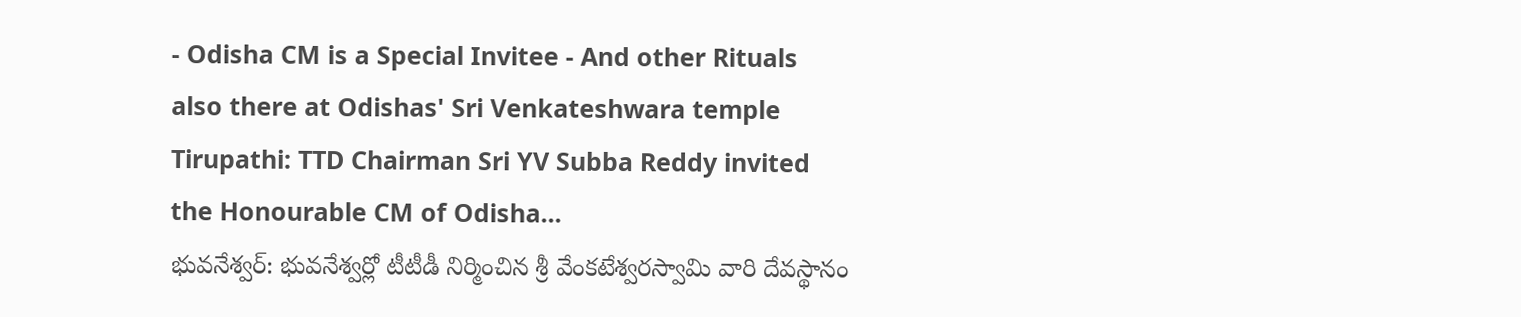- Odisha CM is a Special Invitee - And other Rituals also there at Odishas' Sri Venkateshwara temple Tirupathi: TTD Chairman Sri YV Subba Reddy invited the Honourable CM of Odisha...
భువనేశ్వర్: భువనేశ్వర్లో టీటీడీ నిర్మించిన శ్రీ వేంకటేశ్వరస్వామి వారి దేవస్థానం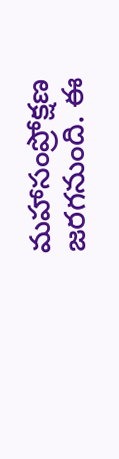మహాసంప్రోక్షణ జరగనుంది. ఈ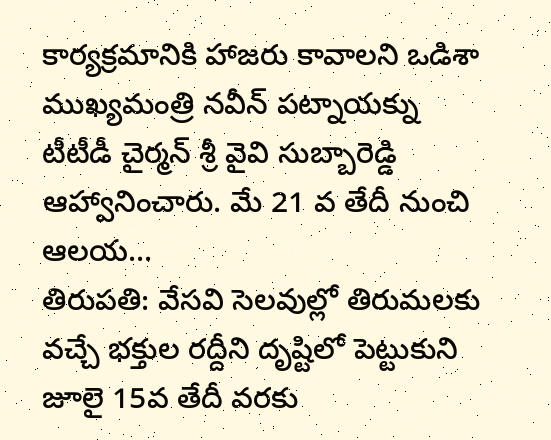కార్యక్రమానికి హాజరు కావాలని ఒడిశా ముఖ్యమంత్రి నవీన్ పట్నాయక్ను టీటీడీ చైర్మన్ శ్రీ వైవి సుబ్బారెడ్డి ఆహ్వానించారు. మే 21 వ తేదీ నుంచి ఆలయ...
తిరుపతి: వేసవి సెలవుల్లో తిరుమలకు వచ్చే భక్తుల రద్దీని దృష్టిలో పెట్టుకుని జూలై 15వ తేదీ వరకు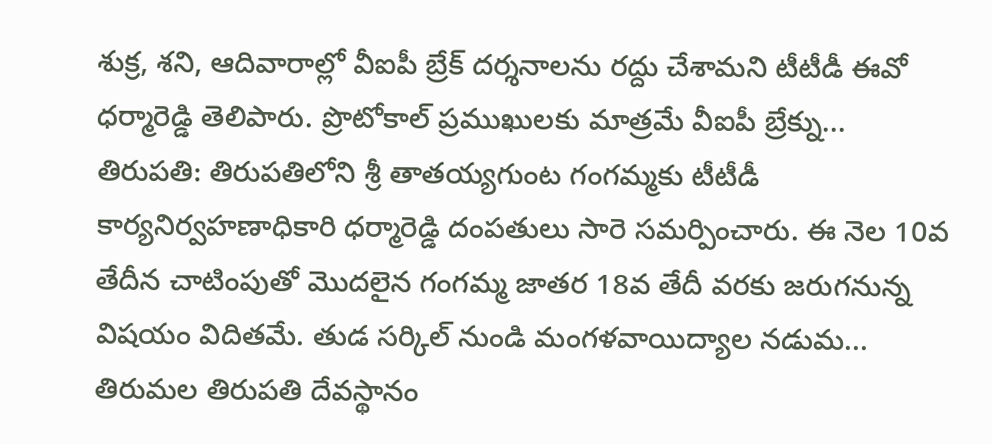శుక్ర, శని, ఆదివారాల్లో వీఐపీ బ్రేక్ దర్శనాలను రద్దు చేశామని టీటీడీ ఈవో ధర్మారెడ్డి తెలిపారు. ప్రొటోకాల్ ప్రముఖులకు మాత్రమే వీఐపీ బ్రేక్ను...
తిరుపతి: తిరుపతిలోని శ్రీ తాతయ్యగుంట గంగమ్మకు టీటీడీ కార్యనిర్వహణాధికారి ధర్మారెడ్డి దంపతులు సారె సమర్పించారు. ఈ నెల 10వ తేదీన చాటింపుతో మొదలైన గంగమ్మ జాతర 18వ తేదీ వరకు జరుగనున్న విషయం విదితమే. తుడ సర్కిల్ నుండి మంగళవాయిద్యాల నడుమ...
తిరుమల తిరుపతి దేవస్థానం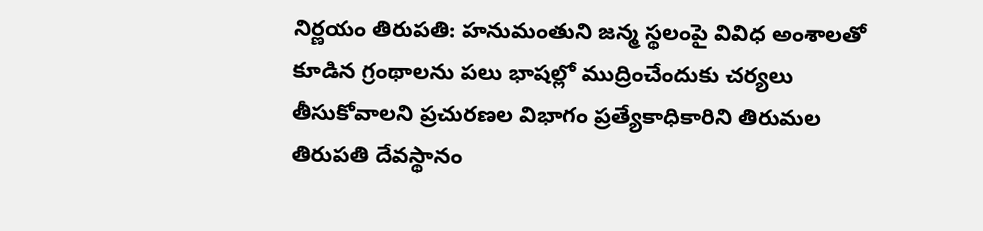నిర్ణయం తిరుపతి: హనుమంతుని జన్మ స్థలంపై వివిధ అంశాలతో కూడిన గ్రంథాలను పలు భాషల్లో ముద్రించేందుకు చర్యలు తీసుకోవాలని ప్రచురణల విభాగం ప్రత్యేకాధికారిని తిరుమల తిరుపతి దేవస్థానం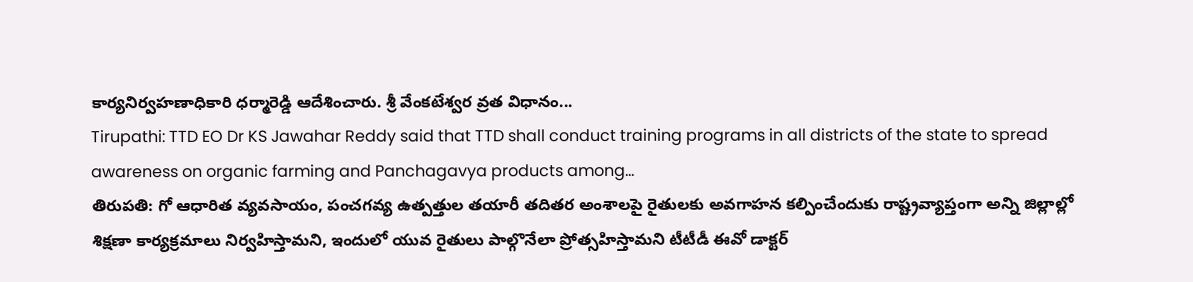కార్యనిర్వహణాధికారి ధర్మారెడ్డి ఆదేశించారు. శ్రీ వేంకటేశ్వర వ్రత విధానం...
Tirupathi: TTD EO Dr KS Jawahar Reddy said that TTD shall conduct training programs in all districts of the state to spread awareness on organic farming and Panchagavya products among...
తిరుపతి: గో ఆధారిత వ్యవసాయం, పంచగవ్య ఉత్పత్తుల తయారీ తదితర అంశాలపై రైతులకు అవగాహన కల్పించేందుకు రాష్ట్రవ్యాప్తంగా అన్ని జిల్లాల్లో శిక్షణా కార్యక్రమాలు నిర్వహిస్తామని, ఇందులో యువ రైతులు పాల్గొనేలా ప్రోత్సహిస్తామని టీటీడీ ఈవో డాక్టర్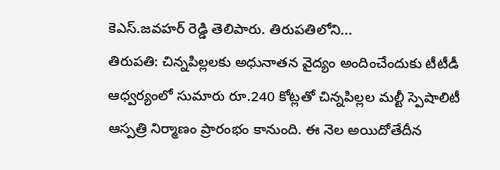కెఎస్.జవహర్ రెడ్డి తెలిపారు. తిరుపతిలోని...
తిరుపతి: చిన్నపిల్లలకు అధునాతన వైద్యం అందించేందుకు టీటీడీ ఆధ్వర్యంలో సుమారు రూ.240 కోట్లతో చిన్నపిల్లల మల్టీ స్పెషాలిటీ ఆస్పత్రి నిర్మాణం ప్రారంభం కానుంది. ఈ నెల అయిదోతేదీన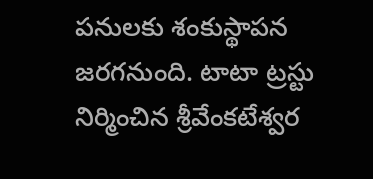పనులకు శంకుస్థాపన జరగనుంది. టాటా ట్రస్టు నిర్మించిన శ్రీవేంకటేశ్వర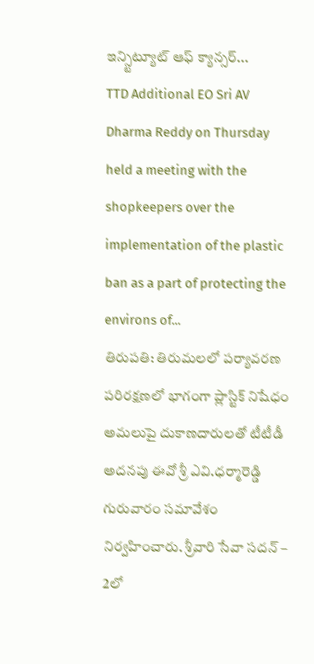ఇన్స్టిట్యూట్ ఆఫ్ క్యాన్సర్...
TTD Additional EO Sri AV Dharma Reddy on Thursday held a meeting with the shopkeepers over the implementation of the plastic ban as a part of protecting the environs of...
తిరుపతి: తిరుమలలో పర్యావరణ పరిరక్షణలో భాగంగా ప్లాస్టిక్ నిషేధం అమలుపై దుకాణదారులతో టీటీడీ అదనపు ఈవో శ్రీ ఎవి.ధర్మారెడ్డి గురువారం సమావేశం నిర్వహించారు. శ్రీవారి సేవా సదన్ – 2లో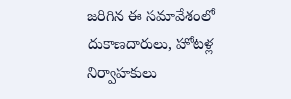జరిగిన ఈ సమావేశంలో దుకాణదారులు, హోటళ్ల నిర్వాహకులు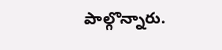పాల్గొన్నారు.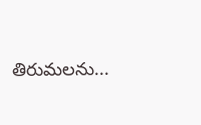తిరుమలను...